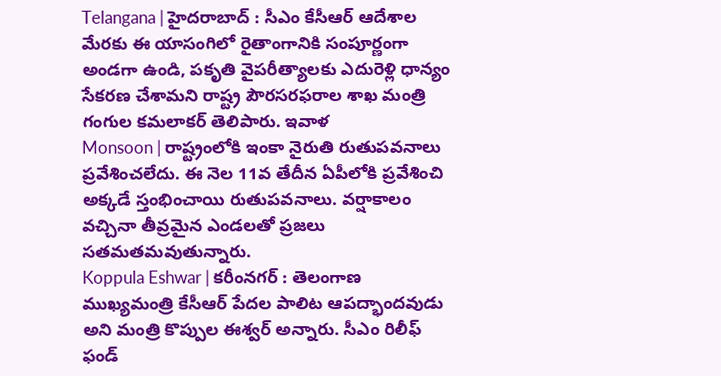Telangana | హైదరాబాద్ : సీఎం కేసీఆర్ ఆదేశాల మేరకు ఈ యాసంగిలో రైతాంగానికి సంపూర్ణంగా అండగా ఉండి, పకృతి వైపరీత్యాలకు ఎదురెళ్లి ధాన్యం సేకరణ చేశామని రాష్ట్ర పౌరసరఫరాల శాఖ మంత్రి గంగుల కమలాకర్ తెలిపారు. ఇవాళ
Monsoon | రాష్ట్రంలోకి ఇంకా నైరుతి రుతుపవనాలు ప్రవేశించలేదు. ఈ నెల 11వ తేదీన ఏపీలోకి ప్రవేశించి అక్కడే స్తంభించాయి రుతుపవనాలు. వర్షాకాలం వచ్చినా తీవ్రమైన ఎండలతో ప్రజలు సతమతమవుతున్నారు.
Koppula Eshwar | కరీంనగర్ : తెలంగాణ ముఖ్యమంత్రి కేసీఆర్ పేదల పాలిట ఆపద్భాందవుడు అని మంత్రి కొప్పుల ఈశ్వర్ అన్నారు. సీఎం రిలీఫ్ ఫండ్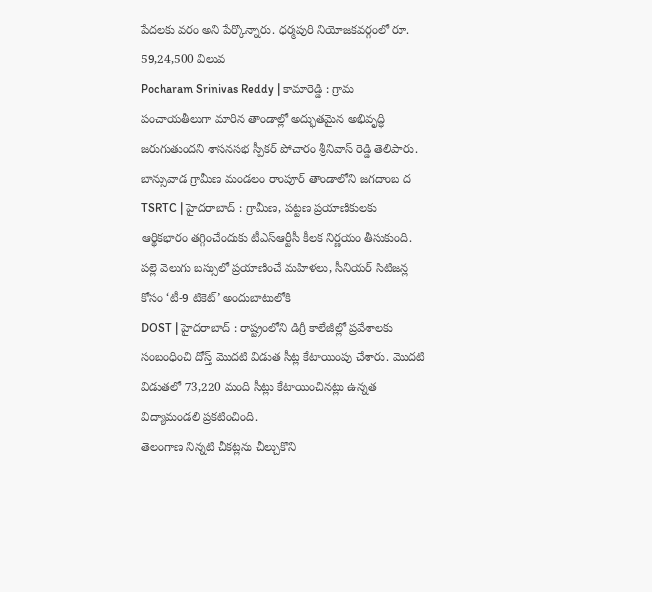పేదలకు వరం అని పేర్కొన్నారు. ధర్మపురి నియోజకవర్గంలో రూ. 59,24,500 విలువ
Pocharam Srinivas Reddy | కామారెడ్డి : గ్రామ పంచాయతీలుగా మారిన తాండాల్లో అద్భుతమైన అభివృద్ధి జరుగుతుందని శాసనసభ స్పీకర్ పోచారం శ్రీనివాస్ రెడ్డి తెలిపారు. బాన్సువాడ గ్రామీణ మండలం రాంపూర్ తాండాలోని జగదాంబ ద
TSRTC | హైదరాబాద్ : గ్రామీణ, పట్టణ ప్రయాణికులకు ఆర్థికభారం తగ్గించేందుకు టీఎస్ఆర్టీసీ కీలక నిర్ణయం తీసుకుంది. పల్లె వెలుగు బస్సులో ప్రయాణించే మహిళలు, సీనియర్ సిటిజన్ల కోసం ‘టీ-9 టికెట్’ అందుబాటులోకి
DOST | హైదరాబాద్ : రాష్ట్రంలోని డిగ్రీ కాలేజీల్లో ప్రవేశాలకు సంబంధించి దోస్త్ మొదటి విడుత సీట్ల కేటాయింపు చేశారు. మొదటి విడుతలో 73,220 మంది సీట్లు కేటాయించినట్లు ఉన్నత విద్యామండలి ప్రకటించింది.
తెలంగాణ నిన్నటి చీకట్లను చీల్చుకొని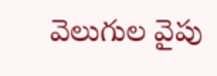వెలుగుల వైపు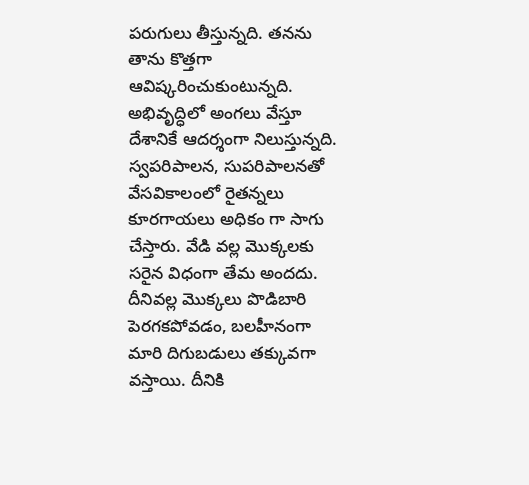పరుగులు తీస్తున్నది. తనను తాను కొత్తగా ఆవిష్కరించుకుంటున్నది. అభివృద్ధిలో అంగలు వేస్తూ దేశానికే ఆదర్శంగా నిలుస్తున్నది. స్వపరిపాలన, సుపరిపాలనతో
వేసవికాలంలో రైతన్నలు కూరగాయలు అధికం గా సాగు చేస్తారు. వేడి వల్ల మొక్కలకు సరైన విధంగా తేమ అందదు. దీనివల్ల మొక్కలు పొడిబారి పెరగకపోవడం, బలహీనంగా మారి దిగుబడులు తక్కువగా వస్తాయి. దీనికి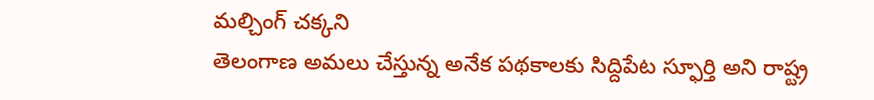మల్చింగ్ చక్కని
తెలంగాణ అమలు చేస్తున్న అనేక పథకాలకు సిద్దిపేట స్ఫూర్తి అని రాష్ట్ర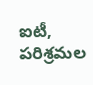ఐటీ, పరిశ్రమల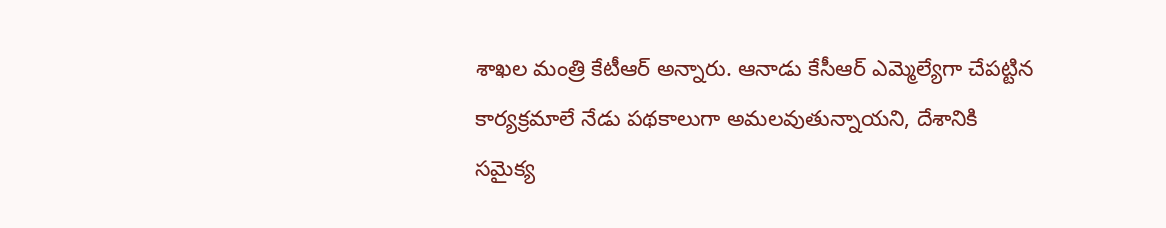శాఖల మంత్రి కేటీఆర్ అన్నారు. ఆనాడు కేసీఆర్ ఎమ్మెల్యేగా చేపట్టిన కార్యక్రమాలే నేడు పథకాలుగా అమలవుతున్నాయని, దేశానికి
సమైక్య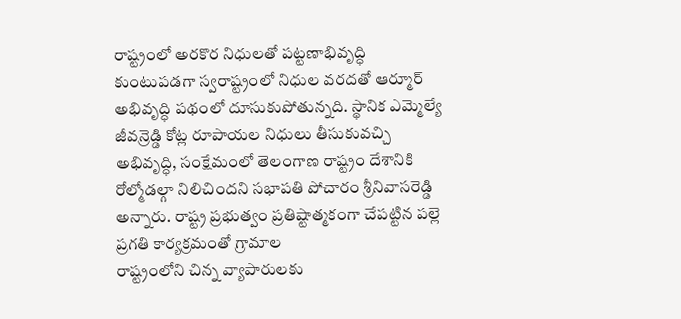రాష్ట్రంలో అరకొర నిధులతో పట్టణాభివృద్ధి కుంటుపడగా స్వరాష్ట్రంలో నిధుల వరదతో ఆర్మూర్ అభివృద్ధి పథంలో దూసుకుపోతున్నది. స్థానిక ఎమ్మెల్యే జీవన్రెడ్డి కోట్ల రూపాయల నిధులు తీసుకువచ్చి
అభివృద్ధి, సంక్షేమంలో తెలంగాణ రాష్ట్రం దేశానికి రోల్మోడల్గా నిలిచిందని సభాపతి పోచారం శ్రీనివాసరెడ్డి అన్నారు. రాష్ట్ర ప్రభుత్వం ప్రతిష్టాత్మకంగా చేపట్టిన పల్లె ప్రగతి కార్యక్రమంతో గ్రామాల
రాష్ట్రంలోని చిన్న వ్యాపారులకు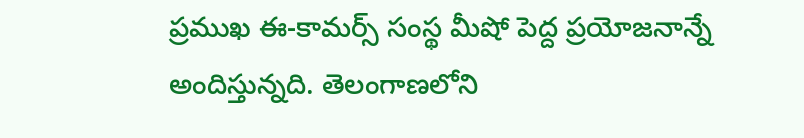ప్రముఖ ఈ-కామర్స్ సంస్థ మీషో పెద్ద ప్రయోజనాన్నే అందిస్తున్నది. తెలంగాణలోని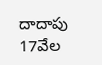దాదాపు 17వేల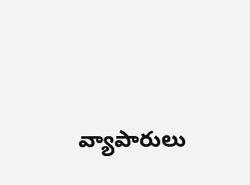వ్యాపారులు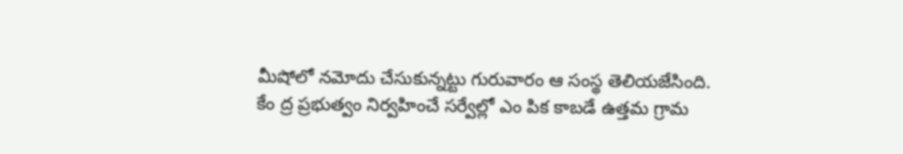మీషోలో నమోదు చేసుకున్నట్టు గురువారం ఆ సంస్థ తెలియజేసింది.
కేం ద్ర ప్రభుత్వం నిర్వహించే సర్వేల్లో ఎం పిక కాబడే ఉత్తమ గ్రామ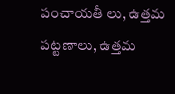పంచాయతీ లు, ఉత్తమ పట్టణాలు, ఉత్తమ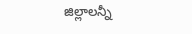జిల్లాలన్నీ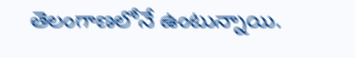తెలంగాణలోనే ఉంటున్నాయి.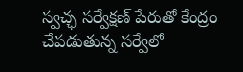స్వచ్ఛ సర్వేక్షణ్ పేరుతో కేంద్రం చేపడుతున్న సర్వేలో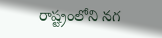రాష్ట్రంలోని నగ